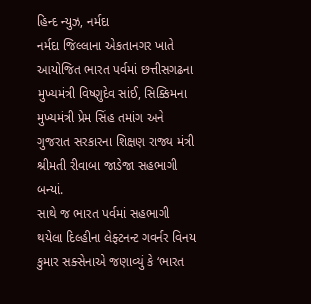હિન્દ ન્યુઝ, નર્મદા
નર્મદા જિલ્લાના એકતાનગર ખાતે આયોજિત ભારત પર્વમાં છત્તીસગઢના મુખ્યમંત્રી વિષ્ણુદેવ સાંઈ, સિક્કિમના મુખ્યમંત્રી પ્રેમ સિંહ તમાંગ અને ગુજરાત સરકારના શિક્ષણ રાજ્ય મંત્રી શ્રીમતી રીવાબા જાડેજા સહભાગી બન્યાં.
સાથે જ ભારત પર્વમાં સહભાગી થયેલા દિલ્હીના લેફ્ટનન્ટ ગવર્નર વિનય કુમાર સક્સેનાએ જણાવ્યું કે ‘ભારત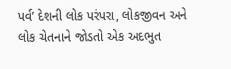પર્વ’ દેશની લોક પરંપરા, લોકજીવન અને લોક ચેતનાને જોડતો એક અદભુત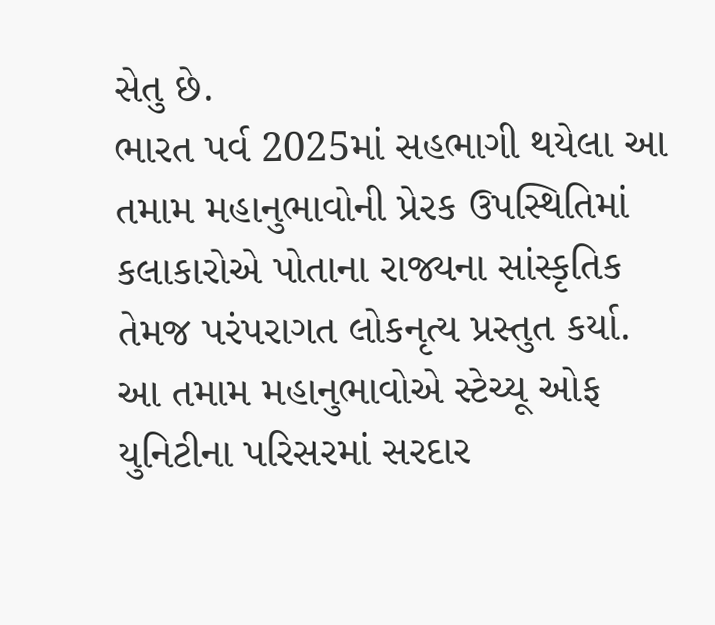સેતુ છે.
ભારત પર્વ 2025માં સહભાગી થયેલા આ તમામ મહાનુભાવોની પ્રેરક ઉપસ્થિતિમાં કલાકારોએ પોતાના રાજ્યના સાંસ્કૃતિક તેમજ પરંપરાગત લોકનૃત્ય પ્રસ્તુત કર્યા.
આ તમામ મહાનુભાવોએ સ્ટેચ્યૂ ઓફ યુનિટીના પરિસરમાં સરદાર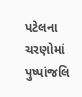પટેલના ચરણોમાં પુષ્પાંજલિ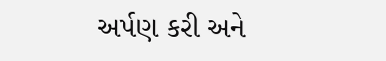અર્પણ કરી અને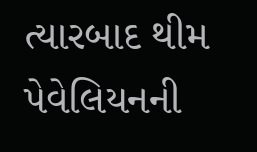ત્યારબાદ થીમ પેવેલિયનની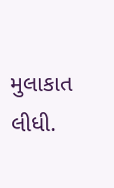મુલાકાત લીધી.